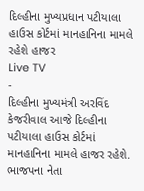દિલ્હીના મુખ્યપ્રધાન પટીયાલા હાઉસ કોર્ટમાં માનહાનિના મામલે રહેશે હાજર
Live TV
-
દિલ્હીના મુખ્યમંત્રી અરવિંદ કેજરીવાલ આજે દિલ્હીના પટીયાલા હાઉસ કોર્ટમાં માનહાનિના મામલે હાજર રહેશે. ભાજપના નેતા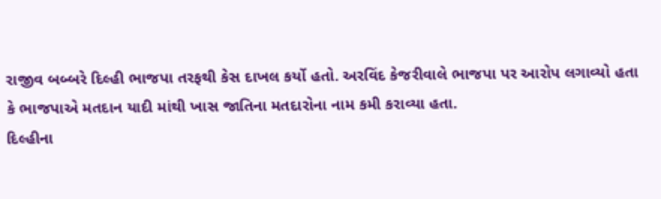રાજીવ બબ્બરે દિલ્હી ભાજપા તરફથી કેસ દાખલ કર્યો હતો. અરવિંદ કેજરીવાલે ભાજપા પર આરોપ લગાવ્યો હતા કે ભાજપાએ મતદાન યાદી માંથી ખાસ જાતિના મતદારોના નામ કમી કરાવ્યા હતા.
દિલ્હીના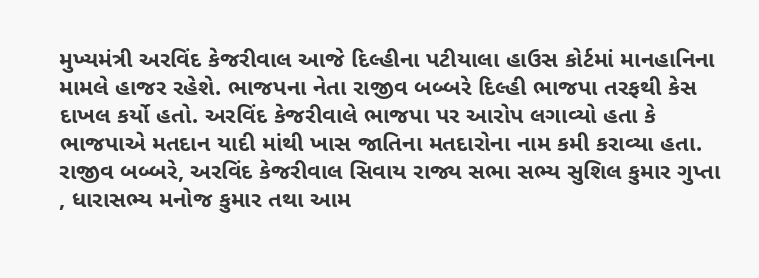મુખ્યમંત્રી અરવિંદ કેજરીવાલ આજે દિલ્હીના પટીયાલા હાઉસ કોર્ટમાં માનહાનિના મામલે હાજર રહેશે. ભાજપના નેતા રાજીવ બબ્બરે દિલ્હી ભાજપા તરફથી કેસ દાખલ કર્યો હતો. અરવિંદ કેજરીવાલે ભાજપા પર આરોપ લગાવ્યો હતા કે ભાજપાએ મતદાન યાદી માંથી ખાસ જાતિના મતદારોના નામ કમી કરાવ્યા હતા. રાજીવ બબ્બરે, અરવિંદ કેજરીવાલ સિવાય રાજ્ય સભા સભ્ય સુશિલ કુમાર ગુપ્તા , ધારાસભ્ય મનોજ કુમાર તથા આમ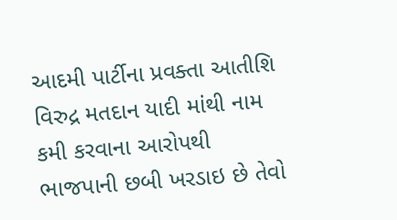આદમી પાર્ટીના પ્રવક્તા આતીશિ વિરુદ્ર મતદાન યાદી માંથી નામ કમી કરવાના આરોપથી ભાજપાની છબી ખરડાઇ છે તેવો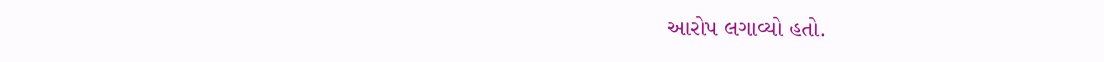આરોપ લગાવ્યો હતો.